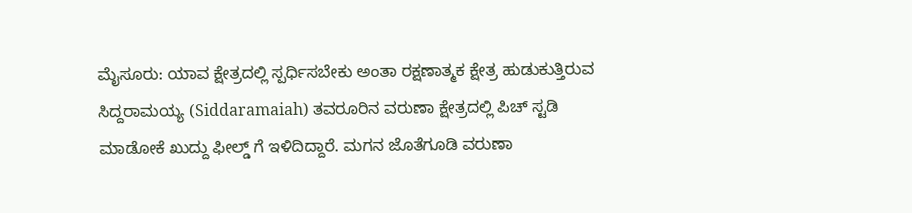ಮೈಸೂರು: ಯಾವ ಕ್ಷೇತ್ರದಲ್ಲಿ ಸ್ಪರ್ಧಿಸಬೇಕು ಅಂತಾ ರಕ್ಷಣಾತ್ಮಕ ಕ್ಷೇತ್ರ ಹುಡುಕುತ್ತಿರುವ ಸಿದ್ದರಾಮಯ್ಯ (Siddaramaiah) ತವರೂರಿನ ವರುಣಾ ಕ್ಷೇತ್ರದಲ್ಲಿ ಪಿಚ್ ಸ್ಟಡಿ ಮಾಡೋಕೆ ಖುದ್ದು ಫೀಲ್ಡ್ ಗೆ ಇಳಿದಿದ್ದಾರೆ. ಮಗನ ಜೊತೆಗೂಡಿ ವರುಣಾ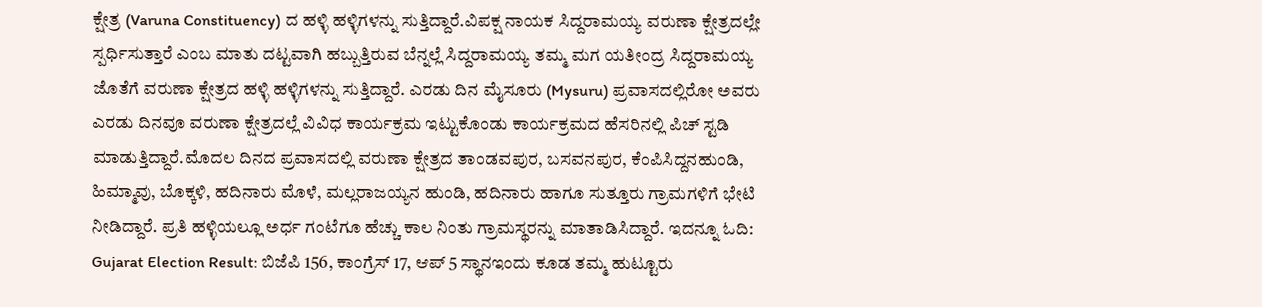ಕ್ಷೇತ್ರ (Varuna Constituency) ದ ಹಳ್ಳಿ ಹಳ್ಳಿಗಳನ್ನು ಸುತ್ತಿದ್ದಾರೆ.ವಿಪಕ್ಷ ನಾಯಕ ಸಿದ್ದರಾಮಯ್ಯ ವರುಣಾ ಕ್ಷೇತ್ರದಲ್ಲೇ ಸ್ಪರ್ಧಿಸುತ್ತಾರೆ ಎಂಬ ಮಾತು ದಟ್ಟವಾಗಿ ಹಬ್ಬುತ್ತಿರುವ ಬೆನ್ನಲ್ಲೆ ಸಿದ್ದರಾಮಯ್ಯ ತಮ್ಮ ಮಗ ಯತೀಂದ್ರ ಸಿದ್ದರಾಮಯ್ಯ ಜೊತೆಗೆ ವರುಣಾ ಕ್ಷೇತ್ರದ ಹಳ್ಳಿ ಹಳ್ಳಿಗಳನ್ನು ಸುತ್ತಿದ್ದಾರೆ. ಎರಡು ದಿನ ಮೈಸೂರು (Mysuru) ಪ್ರವಾಸದಲ್ಲಿರೋ ಅವರು ಎರಡು ದಿನವೂ ವರುಣಾ ಕ್ಷೇತ್ರದಲ್ಲೆ ವಿವಿಧ ಕಾರ್ಯಕ್ರಮ ಇಟ್ಟುಕೊಂಡು ಕಾರ್ಯಕ್ರಮದ ಹೆಸರಿನಲ್ಲಿ ಪಿಚ್ ಸ್ಟಡಿ ಮಾಡುತ್ತಿದ್ದಾರೆ.ಮೊದಲ ದಿನದ ಪ್ರವಾಸದಲ್ಲಿ ವರುಣಾ ಕ್ಷೇತ್ರದ ತಾಂಡವಪುರ, ಬಸವನಪುರ, ಕೆಂಪಿಸಿದ್ದನಹುಂಡಿ, ಹಿಮ್ಮಾವು, ಬೊಕ್ಕಳಿ, ಹದಿನಾರು ಮೊಳೆ, ಮಲ್ಲರಾಜಯ್ಯನ ಹುಂಡಿ, ಹದಿನಾರು ಹಾಗೂ ಸುತ್ತೂರು ಗ್ರಾಮಗಳಿಗೆ ಭೇಟಿ ನೀಡಿದ್ದಾರೆ. ಪ್ರತಿ ಹಳ್ಳಿಯಲ್ಲೂ ಅರ್ಧ ಗಂಟೆಗೂ ಹೆಚ್ಚು ಕಾಲ ನಿಂತು ಗ್ರಾಮಸ್ಥರನ್ನು ಮಾತಾಡಿಸಿದ್ದಾರೆ. ಇದನ್ನೂ ಓದಿ: Gujarat Election Result: ಬಿಜೆಪಿ 156, ಕಾಂಗ್ರೆಸ್‌ 17, ಆಪ್‌ 5 ಸ್ಥಾನಇಂದು ಕೂಡ ತಮ್ಮ ಹುಟ್ಟೂರು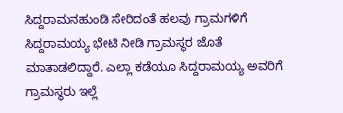ಸಿದ್ದರಾಮನಹುಂಡಿ ಸೇರಿದಂತೆ ಹಲವು ಗ್ರಾಮಗಳಿಗೆ ಸಿದ್ದರಾಮಯ್ಯ ಭೇಟಿ ನೀಡಿ ಗ್ರಾಮಸ್ಥರ ಜೊತೆ ಮಾತಾಡಲಿದ್ದಾರೆ. ಎಲ್ಲಾ ಕಡೆಯೂ ಸಿದ್ದರಾಮಯ್ಯ ಅವರಿಗೆ ಗ್ರಾಮಸ್ಥರು ಇಲ್ಲೆ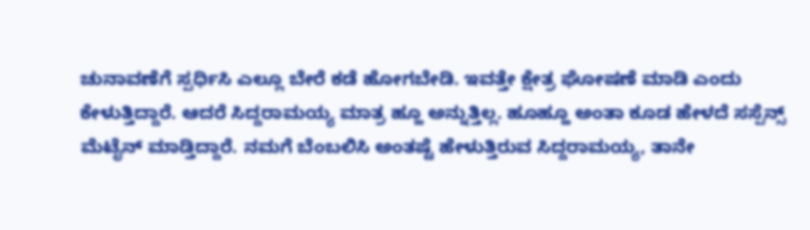ಚುನಾವಣೆಗೆ ಸ್ಪರ್ಧಿಸಿ ಎಲ್ಲೂ ಬೇರೆ ಕಡೆ ಹೋಗಬೇಡಿ. ಇವತ್ತೇ ಕ್ಷೇತ್ರ ಘೋಷಣೆ ಮಾಡಿ ಎಂದು ಕೇಳುತ್ತಿದ್ದಾರೆ. ಆದರೆ ಸಿದ್ದರಾಮಯ್ಯ ಮಾತ್ರ ಹ್ಹೂ ಅನ್ನುತ್ತಿಲ್ಲ. ಹೂಹ್ಹೂ ಅಂತಾ ಕೂಡ ಹೇಳದೆ ಸಸ್ಪೆನ್ಸ್ ಮೆಟೈನ್ ಮಾಡ್ತಿದ್ದಾರೆ. ನಮಗೆ ಬೆಂಬಲಿಸಿ ಅಂತಷ್ಟೆ ಹೇಳುತ್ತಿರುವ ಸಿದ್ದರಾಮಯ್ಯ, ತಾನೇ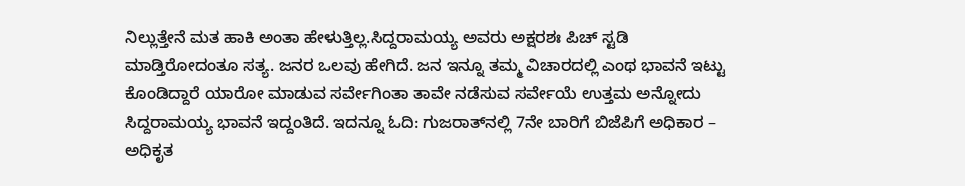ನಿಲ್ಲುತ್ತೇನೆ ಮತ ಹಾಕಿ ಅಂತಾ ಹೇಳುತ್ತಿಲ್ಲ.ಸಿದ್ದರಾಮಯ್ಯ ಅವರು ಅಕ್ಷರಶಃ ಪಿಚ್ ಸ್ಟಡಿ ಮಾಡ್ತಿರೋದಂತೂ ಸತ್ಯ. ಜನರ ಒಲವು ಹೇಗಿದೆ. ಜನ ಇನ್ನೂ ತಮ್ಮ ವಿಚಾರದಲ್ಲಿ ಎಂಥ ಭಾವನೆ ಇಟ್ಟು ಕೊಂಡಿದ್ದಾರೆ ಯಾರೋ ಮಾಡುವ ಸರ್ವೇಗಿಂತಾ ತಾವೇ ನಡೆಸುವ ಸರ್ವೇಯೆ ಉತ್ತಮ ಅನ್ನೋದು ಸಿದ್ದರಾಮಯ್ಯ ಭಾವನೆ ಇದ್ದಂತಿದೆ. ಇದನ್ನೂ ಓದಿ: ಗುಜರಾತ್‍ನಲ್ಲಿ 7ನೇ ಬಾರಿಗೆ ಬಿಜೆಪಿಗೆ ಅಧಿಕಾರ – ಅಧಿಕೃತ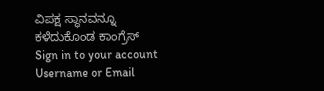ವಿಪಕ್ಷ ಸ್ಥಾನವನ್ನೂ ಕಳೆದುಕೊಂಡ ಕಾಂಗ್ರೆಸ್
Sign in to your account
Username or Email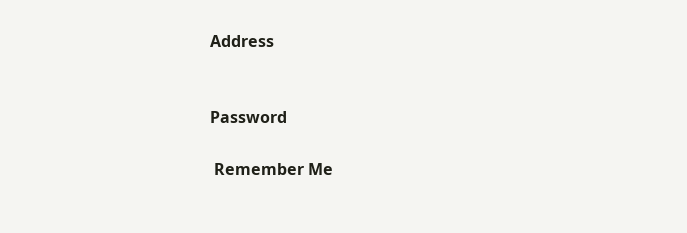Address


Password

 Remember Me